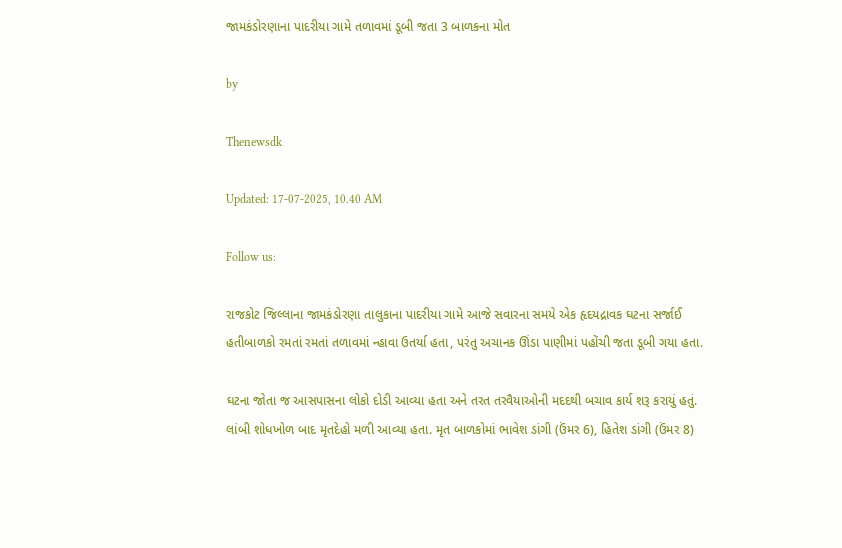જામકંડોરણાના પાદરીયા ગામે તળાવમાં ડૂબી જતા 3 બાળકના મોત

by

Thenewsdk

Updated: 17-07-2025, 10.40 AM

Follow us:

રાજકોટ જિલ્લાના જામકંડોરણા તાલુકાના પાદરીયા ગામે આજે સવારના સમયે એક હૃદયદ્રાવક ઘટના સર્જાઈ હતીબાળકો રમતાં રમતાં તળાવમાં ન્હાવા ઉતર્યા હતા, પરંતુ અચાનક ઊંડા પાણીમાં પહોંચી જતા ડૂબી ગયા હતા.

ઘટના જોતા જ આસપાસના લોકો દોડી આવ્યા હતા અને તરત તરવૈયાઓની મદદથી બચાવ કાર્ય શરૂ કરાયું હતું. લાંબી શોધખોળ બાદ મૃતદેહો મળી આવ્યા હતા. મૃત બાળકોમાં ભાવેશ ડાંગી (ઉંમર 6), હિતેશ ડાંગી (ઉંમર 8)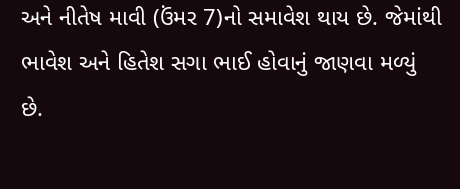અને નીતેષ માવી (ઉંમર 7)નો સમાવેશ થાય છે. જેમાંથી ભાવેશ અને હિતેશ સગા ભાઈ હોવાનું જાણવા મળ્યું છે.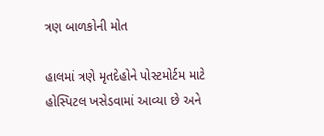ત્રણ બાળકોની મોત

હાલમાં ત્રણે મૃતદેહોને પોસ્ટમોર્ટમ માટે હોસ્પિટલ ખસેડવામાં આવ્યા છે અને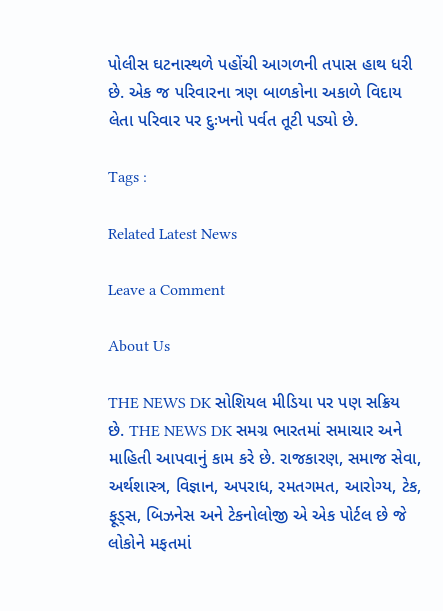પોલીસ ઘટનાસ્થળે પહોંચી આગળની તપાસ હાથ ધરી છે. એક જ પરિવારના ત્રણ બાળકોના અકાળે વિદાય લેતા પરિવાર પર દુઃખનો પર્વત તૂટી પડ્યો છે.

Tags :

Related Latest News

Leave a Comment

About Us

THE NEWS DK સોશિયલ મીડિયા પર પણ સક્રિય છે. THE NEWS DK સમગ્ર ભારતમાં સમાચાર અને માહિતી આપવાનું કામ કરે છે. રાજકારણ, સમાજ સેવા, અર્થશાસ્ત્ર, વિજ્ઞાન, અપરાધ, રમતગમત, આરોગ્ય, ટેક, ફૂડ્સ, બિઝનેસ અને ટેકનોલોજી એ એક પોર્ટલ છે જે લોકોને મફતમાં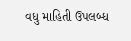વધુ માહિતી ઉપલબ્ધ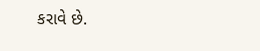કરાવે છે.